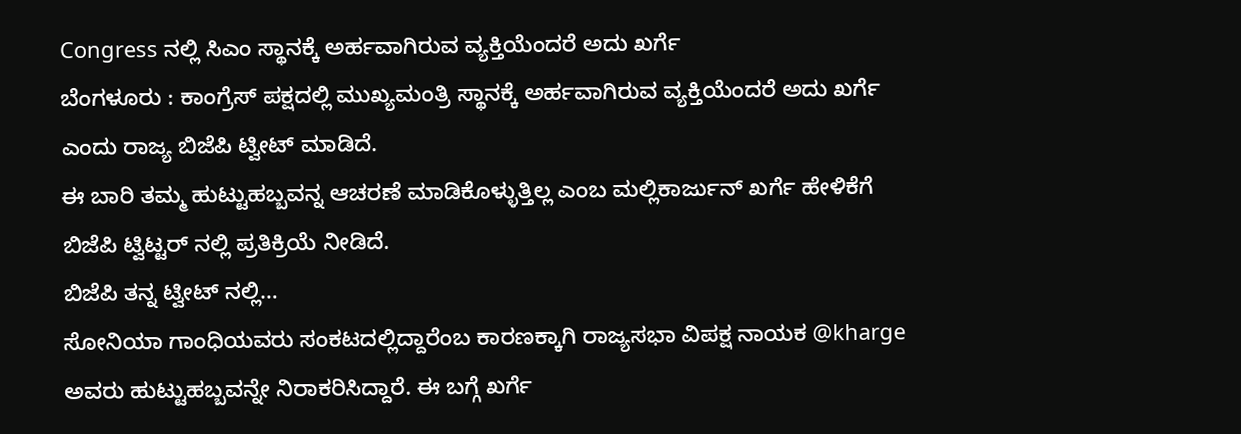Congress ನಲ್ಲಿ ಸಿಎಂ ಸ್ಥಾನಕ್ಕೆ ಅರ್ಹವಾಗಿರುವ ವ್ಯಕ್ತಿಯೆಂದರೆ ಅದು ಖರ್ಗೆ
ಬೆಂಗಳೂರು : ಕಾಂಗ್ರೆಸ್ ಪಕ್ಷದಲ್ಲಿ ಮುಖ್ಯಮಂತ್ರಿ ಸ್ಥಾನಕ್ಕೆ ಅರ್ಹವಾಗಿರುವ ವ್ಯಕ್ತಿಯೆಂದರೆ ಅದು ಖರ್ಗೆ ಎಂದು ರಾಜ್ಯ ಬಿಜೆಪಿ ಟ್ವೀಟ್ ಮಾಡಿದೆ.
ಈ ಬಾರಿ ತಮ್ಮ ಹುಟ್ಟುಹಬ್ಬವನ್ನ ಆಚರಣೆ ಮಾಡಿಕೊಳ್ಳುತ್ತಿಲ್ಲ ಎಂಬ ಮಲ್ಲಿಕಾರ್ಜುನ್ ಖರ್ಗೆ ಹೇಳಿಕೆಗೆ ಬಿಜೆಪಿ ಟ್ವಿಟ್ಟರ್ ನಲ್ಲಿ ಪ್ರತಿಕ್ರಿಯೆ ನೀಡಿದೆ.
ಬಿಜೆಪಿ ತನ್ನ ಟ್ವೀಟ್ ನಲ್ಲಿ…
ಸೋನಿಯಾ ಗಾಂಧಿಯವರು ಸಂಕಟದಲ್ಲಿದ್ದಾರೆಂಬ ಕಾರಣಕ್ಕಾಗಿ ರಾಜ್ಯಸಭಾ ವಿಪಕ್ಷ ನಾಯಕ @kharge ಅವರು ಹುಟ್ಟುಹಬ್ಬವನ್ನೇ ನಿರಾಕರಿಸಿದ್ದಾರೆ. ಈ ಬಗ್ಗೆ ಖರ್ಗೆ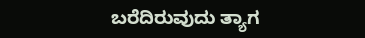ಬರೆದಿರುವುದು ತ್ಯಾಗ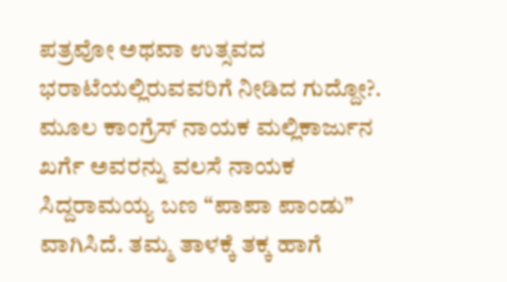ಪತ್ರವೋ ಅಥವಾ ಉತ್ಸವದ ಭರಾಟೆಯಲ್ಲಿರುವವರಿಗೆ ನೀಡಿದ ಗುದ್ದೋ?.
ಮೂಲ ಕಾಂಗ್ರೆಸ್ ನಾಯಕ ಮಲ್ಲಿಕಾರ್ಜುನ ಖರ್ಗೆ ಅವರನ್ನು ವಲಸೆ ನಾಯಕ ಸಿದ್ದರಾಮಯ್ಯ ಬಣ “ಪಾಪಾ ಪಾಂಡು” ವಾಗಿಸಿದೆ. ತಮ್ಮ ತಾಳಕ್ಕೆ ತಕ್ಕ ಹಾಗೆ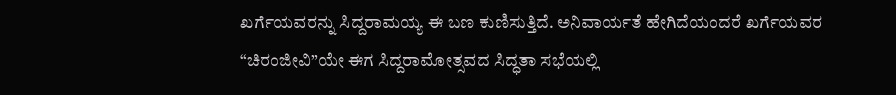ಖರ್ಗೆಯವರನ್ನು ಸಿದ್ದರಾಮಯ್ಯ ಈ ಬಣ ಕುಣಿಸುತ್ತಿದೆ. ಅನಿವಾರ್ಯತೆ ಹೇಗಿದೆಯಂದರೆ ಖರ್ಗೆಯವರ “ಚಿರಂಜೀವಿ”ಯೇ ಈಗ ಸಿದ್ದರಾಮೋತ್ಸವದ ಸಿದ್ಧತಾ ಸಭೆಯಲ್ಲಿ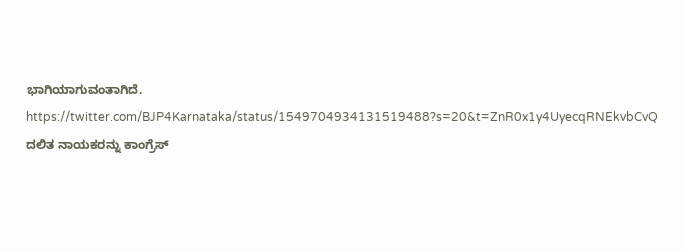ಭಾಗಿಯಾಗುವಂತಾಗಿದೆ.
https://twitter.com/BJP4Karnataka/status/1549704934131519488?s=20&t=ZnR0x1y4UyecqRNEkvbCvQ
ದಲಿತ ನಾಯಕರನ್ನು ಕಾಂಗ್ರೆಸ್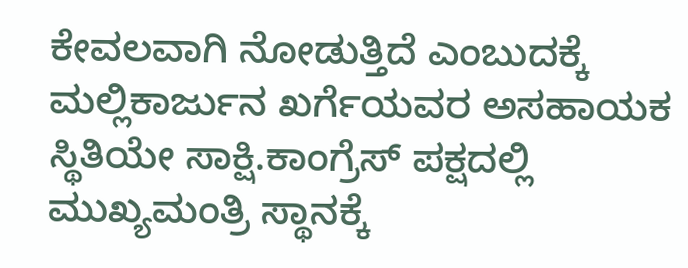ಕೇವಲವಾಗಿ ನೋಡುತ್ತಿದೆ ಎಂಬುದಕ್ಕೆ ಮಲ್ಲಿಕಾರ್ಜುನ ಖರ್ಗೆಯವರ ಅಸಹಾಯಕ ಸ್ಥಿತಿಯೇ ಸಾಕ್ಷಿ.ಕಾಂಗ್ರೆಸ್ ಪಕ್ಷದಲ್ಲಿ ಮುಖ್ಯಮಂತ್ರಿ ಸ್ಥಾನಕ್ಕೆ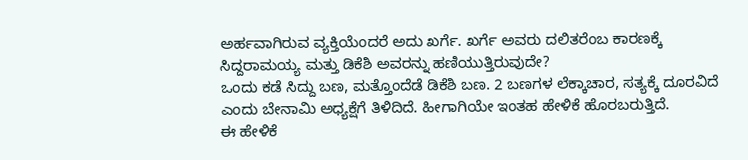ಅರ್ಹವಾಗಿರುವ ವ್ಯಕ್ತಿಯೆಂದರೆ ಅದು ಖರ್ಗೆ. ಖರ್ಗೆ ಅವರು ದಲಿತರೆಂಬ ಕಾರಣಕ್ಕೆ ಸಿದ್ದರಾಮಯ್ಯ ಮತ್ತು ಡಿಕೆಶಿ ಅವರನ್ನು ಹಣಿಯುತ್ತಿರುವುದೇ?
ಒಂದು ಕಡೆ ಸಿದ್ದು ಬಣ, ಮತ್ತೊಂದೆಡೆ ಡಿಕೆಶಿ ಬಣ. 2 ಬಣಗಳ ಲೆಕ್ಕಾಚಾರ, ಸತ್ಯಕ್ಕೆ ದೂರವಿದೆ ಎಂದು ಬೇನಾಮಿ ಅಧ್ಯಕ್ಷೆಗೆ ತಿಳಿದಿದೆ. ಹೀಗಾಗಿಯೇ ಇಂತಹ ಹೇಳಿಕೆ ಹೊರಬರುತ್ತಿದೆ.
ಈ ಹೇಳಿಕೆ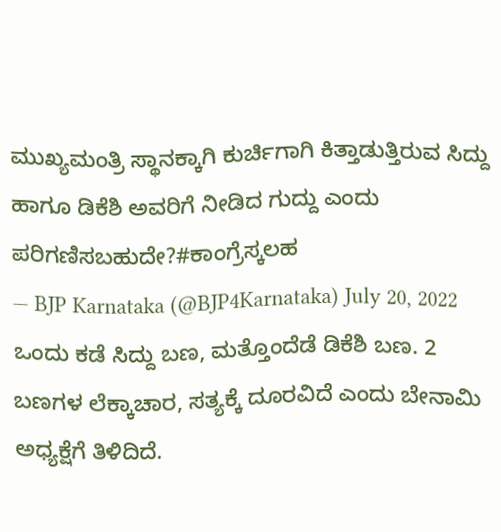ಮುಖ್ಯಮಂತ್ರಿ ಸ್ಥಾನಕ್ಕಾಗಿ ಕುರ್ಚಿಗಾಗಿ ಕಿತ್ತಾಡುತ್ತಿರುವ ಸಿದ್ದು ಹಾಗೂ ಡಿಕೆಶಿ ಅವರಿಗೆ ನೀಡಿದ ಗುದ್ದು ಎಂದು ಪರಿಗಣಿಸಬಹುದೇ?#ಕಾಂಗ್ರೆಸ್ಕಲಹ
— BJP Karnataka (@BJP4Karnataka) July 20, 2022
ಒಂದು ಕಡೆ ಸಿದ್ದು ಬಣ, ಮತ್ತೊಂದೆಡೆ ಡಿಕೆಶಿ ಬಣ. 2 ಬಣಗಳ ಲೆಕ್ಕಾಚಾರ, ಸತ್ಯಕ್ಕೆ ದೂರವಿದೆ ಎಂದು ಬೇನಾಮಿ ಅಧ್ಯಕ್ಷೆಗೆ ತಿಳಿದಿದೆ.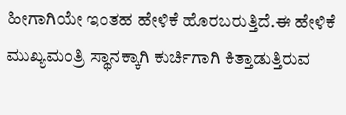ಹೀಗಾಗಿಯೇ ಇಂತಹ ಹೇಳಿಕೆ ಹೊರಬರುತ್ತಿದೆ.ಈ ಹೇಳಿಕೆ ಮುಖ್ಯಮಂತ್ರಿ ಸ್ಥಾನಕ್ಕಾಗಿ ಕುರ್ಚಿಗಾಗಿ ಕಿತ್ತಾಡುತ್ತಿರುವ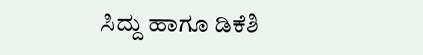ಸಿದ್ದು ಹಾಗೂ ಡಿಕೆಶಿ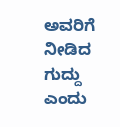ಅವರಿಗೆ ನೀಡಿದ ಗುದ್ದು ಎಂದು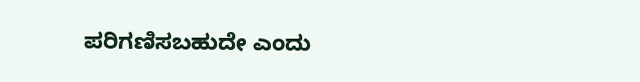ಪರಿಗಣಿಸಬಹುದೇ ಎಂದು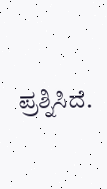ಪ್ರಶ್ನಿಸಿದೆ.